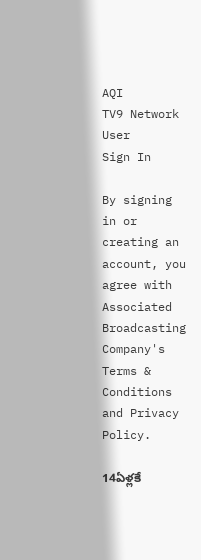AQI
TV9 Network
User
Sign In

By signing in or creating an account, you agree with Associated Broadcasting Company's Terms & Conditions and Privacy Policy.

14ఏళ్లకే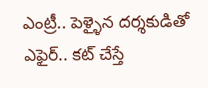ఎంట్రీ.. పెళ్ళైన దర్శకుడితో ఎఫైర్.. కట్ చేస్తే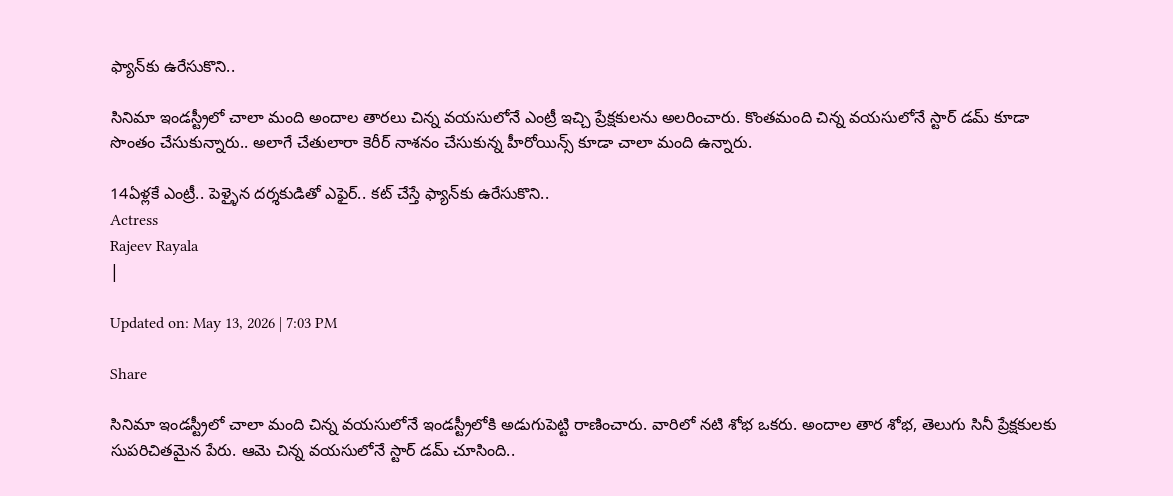ఫ్యాన్‌కు ఉరేసుకొని..

సినిమా ఇండస్ట్రీలో చాలా మంది అందాల తారలు చిన్న వయసులోనే ఎంట్రీ ఇచ్చి ప్రేక్షకులను అలరించారు. కొంతమంది చిన్న వయసులోనే స్టార్ డమ్ కూడా సొంతం చేసుకున్నారు.. అలాగే చేతులారా కెరీర్ నాశనం చేసుకున్న హీరోయిన్స్ కూడా చాలా మంది ఉన్నారు.

14ఏళ్లకే ఎంట్రీ.. పెళ్ళైన దర్శకుడితో ఎఫైర్.. కట్ చేస్తే ఫ్యాన్‌కు ఉరేసుకొని..
Actress
Rajeev Rayala
|

Updated on: May 13, 2026 | 7:03 PM

Share

సినిమా ఇండస్ట్రీలో చాలా మంది చిన్న వయసులోనే ఇండస్ట్రీలోకి అడుగుపెట్టి రాణించారు. వారిలో నటి శోభ ఒకరు. అందాల తార శోభ, తెలుగు సినీ ప్రేక్షకులకు సుపరిచితమైన పేరు. ఆమె చిన్న వయసులోనే స్టార్ డమ్ చూసింది..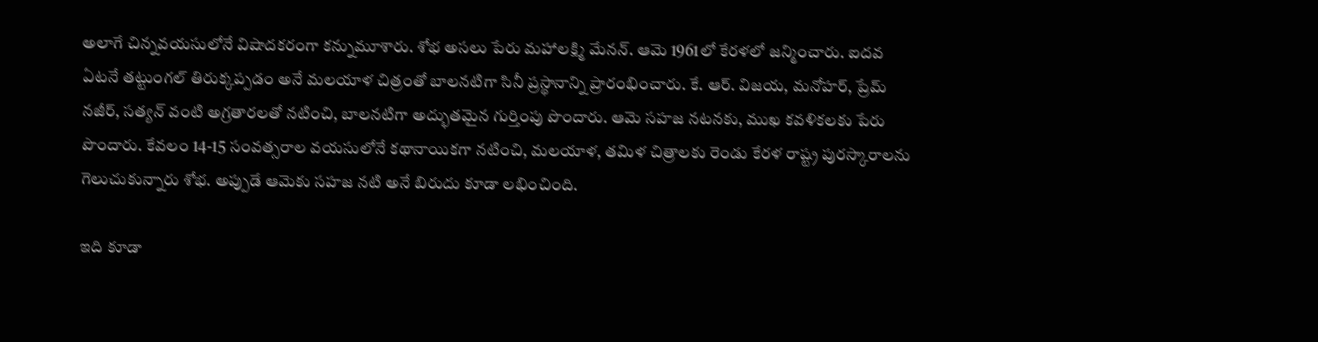అలాగే చిన్నవయసులోనే విషాదకరంగా కన్నుమూశారు. శోభ అసలు పేరు మహాలక్ష్మి మేనన్. ఆమె 1961లో కేరళలో జన్మించారు. ఐదవ ఏటనే తట్టుంగల్ తిరుక్కప్పడం అనే మలయాళ చిత్రంతో బాలనటిగా సినీ ప్రస్థానాన్ని ప్రారంభించారు. కే. ఆర్. విజయ, మనోహర్, ప్రేమ్ నజీర్, సత్యన్ వంటి అగ్రతారలతో నటించి, బాలనటిగా అద్భుతమైన గుర్తింపు పొందారు. ఆమె సహజ నటనకు, ముఖ కవళికలకు పేరు పొందారు. కేవలం 14-15 సంవత్సరాల వయసులోనే కథానాయికగా నటించి, మలయాళ, తమిళ చిత్రాలకు రెండు కేరళ రాష్ట్ర పురస్కారాలను గెలుచుకున్నారు శోభ. అప్పుడే ఆమెకు సహజ నటి అనే బిరుదు కూడా లభించింది.

ఇది కూడా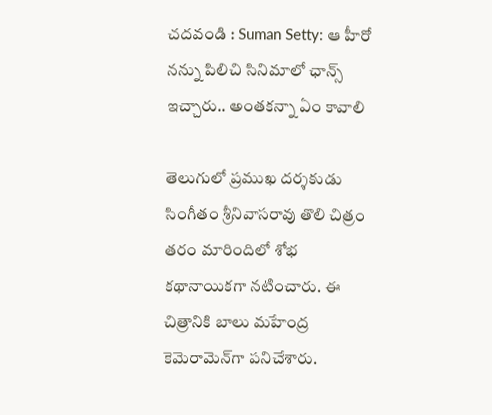చదవండి : Suman Setty: ఆ హీరో నన్ను పిలిచి సినిమాలో ఛాన్స్ ఇచ్చారు.. అంతకన్నా ఏం కావాలి

తెలుగులో ప్రముఖ దర్శకుడు సింగీతం శ్రీనివాసరావు తొలి చిత్రం తరం మారిందిలో శోభ కథానాయికగా నటించారు. ఈ చిత్రానికి బాలు మహేంద్ర కెమెరామెన్‌గా పనిచేశారు.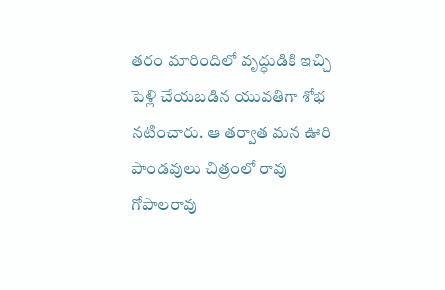తరం మారిందిలో వృద్ధుడికి ఇచ్చి పెళ్లి చేయబడిన యువతిగా శోభ  నటించారు. ఆ తర్వాత మన ఊరి పాండవులు చిత్రంలో రావు గోపాలరావు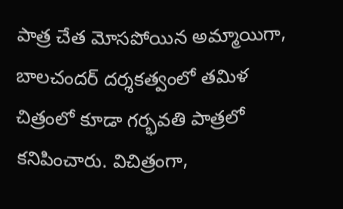పాత్ర చేత మోసపోయిన అమ్మాయిగా, బాలచందర్ దర్శకత్వంలో తమిళ చిత్రంలో కూడా గర్భవతి పాత్రలో కనిపించారు. విచిత్రంగా,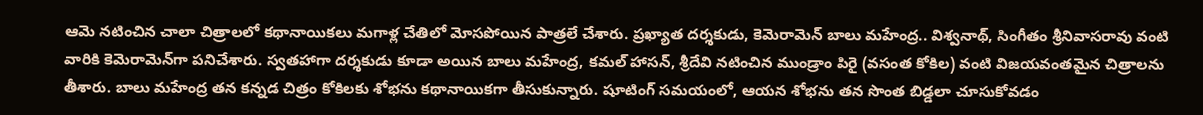ఆమె నటించిన చాలా చిత్రాలలో కథానాయికలు మగాళ్ల చేతిలో మోసపోయిన పాత్రలే చేశారు. ప్రఖ్యాత దర్శకుడు, కెమెరామెన్ బాలు మహేంద్ర.. విశ్వనాథ్, సింగీతం శ్రీనివాసరావు వంటి వారికి కెమెరామెన్‌గా పనిచేశారు. స్వతహాగా దర్శకుడు కూడా అయిన బాలు మహేంద్ర, కమల్ హాసన్, శ్రీదేవి నటించిన ముండ్రాం పిరై (వసంత కోకిల) వంటి విజయవంతమైన చిత్రాలను తీశారు. బాలు మహేంద్ర తన కన్నడ చిత్రం కోకిలకు శోభను కథానాయికగా తీసుకున్నారు. షూటింగ్ సమయంలో, ఆయన శోభను తన సొంత బిడ్డలా చూసుకోవడం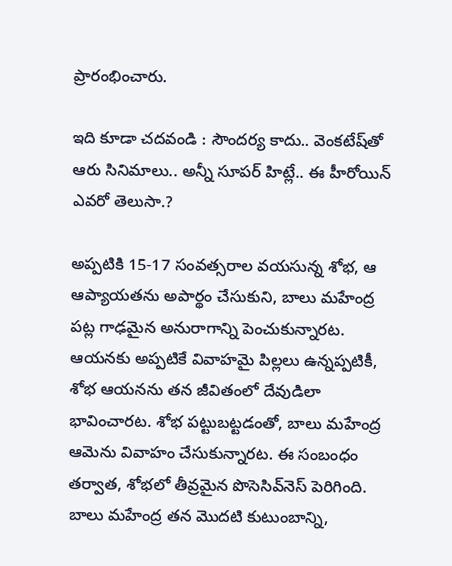ప్రారంభించారు.

ఇది కూడా చదవండి : సౌందర్య కాదు.. వెంకటేష్‌తో ఆరు సినిమాలు.. అన్నీ సూపర్ హిట్లే.. ఈ హీరోయిన్ ఎవరో తెలుసా.?

అప్పటికి 15-17 సంవత్సరాల వయసున్న శోభ, ఆ ఆప్యాయతను అపార్థం చేసుకుని, బాలు మహేంద్ర పట్ల గాఢమైన అనురాగాన్ని పెంచుకున్నారట. ఆయనకు అప్పటికే వివాహమై పిల్లలు ఉన్నప్పటికీ, శోభ ఆయనను తన జీవితంలో దేవుడిలా భావించారట. శోభ పట్టుబట్టడంతో, బాలు మహేంద్ర ఆమెను వివాహం చేసుకున్నారట. ఈ సంబంధం తర్వాత, శోభలో తీవ్రమైన పొసెసివ్‌నెస్ పెరిగింది. బాలు మహేంద్ర తన మొదటి కుటుంబాన్ని,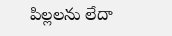పిల్లలను లేదా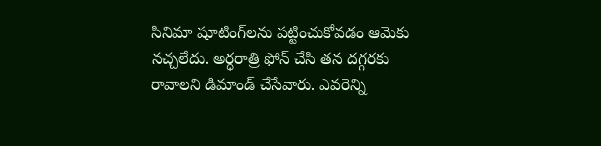సినిమా షూటింగ్‌లను పట్టించుకోవడం ఆమెకు నచ్చలేదు. అర్ధరాత్రి ఫోన్ చేసి తన దగ్గరకు రావాలని డిమాండ్ చేసేవారు. ఎవరెన్ని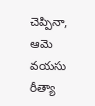చెప్పినా, ఆమె వయసు రీత్యా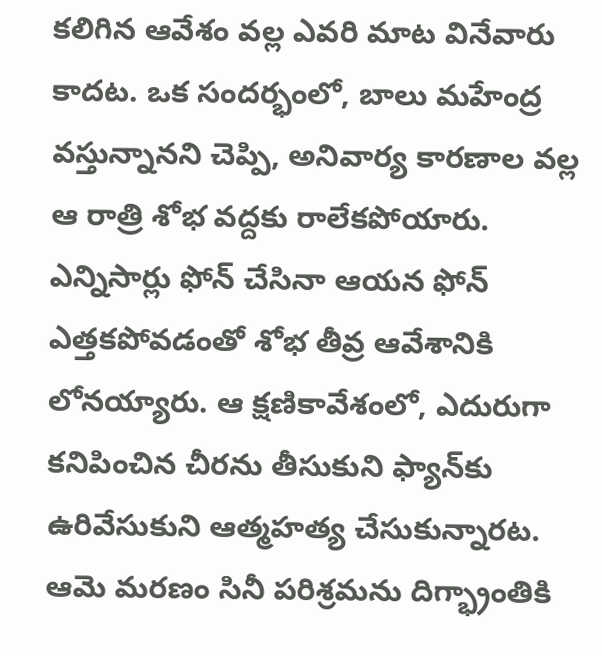కలిగిన ఆవేశం వల్ల ఎవరి మాట వినేవారు కాదట. ఒక సందర్భంలో, బాలు మహేంద్ర వస్తున్నానని చెప్పి, అనివార్య కారణాల వల్ల ఆ రాత్రి శోభ వద్దకు రాలేకపోయారు. ఎన్నిసార్లు ఫోన్ చేసినా ఆయన ఫోన్ ఎత్తకపోవడంతో శోభ తీవ్ర ఆవేశానికి లోనయ్యారు. ఆ క్షణికావేశంలో, ఎదురుగా కనిపించిన చీరను తీసుకుని ఫ్యాన్‌కు ఉరివేసుకుని ఆత్మహత్య చేసుకున్నారట. ఆమె మరణం సినీ పరిశ్రమను దిగ్భ్రాంతికి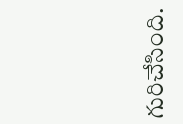గురిచేసింది.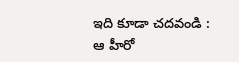ఇది కూడా చదవండి : ఆ హీరో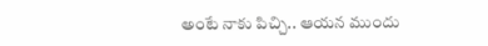అంటే నాకు పిచ్చి.. ఆయన ముందు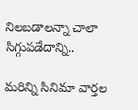నిలబడాలన్నా చాలా సిగ్గుపడేదాన్ని..

మరిన్ని సినిమా వార్తల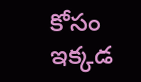కోసం ఇక్కడ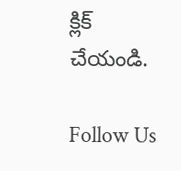క్లిక్ చేయండి.

Follow Us